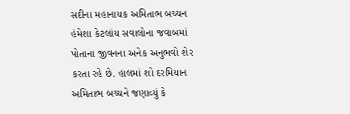સદીના મહાનાયક અમિતાભ બચ્ચન હંમેશા કેટલાંય સવાલોના જવાબમાં પોતાના જીવનના અનેક અનુભવો શેર કરતા રહે છે. હાલમાં શો દરમિયાન અમિતાભ બચ્ચને જણાવ્યું કે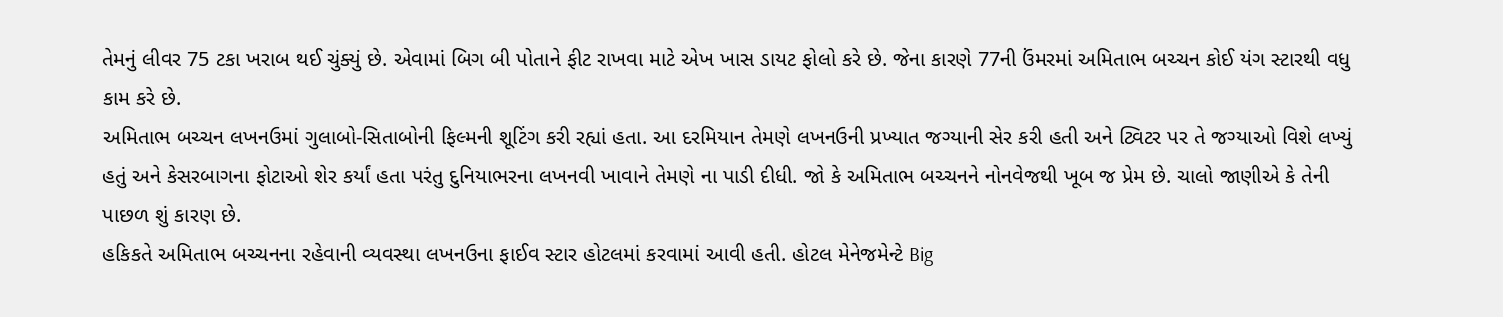તેમનું લીવર 75 ટકા ખરાબ થઈ ચુંક્યું છે. એવામાં બિગ બી પોતાને ફીટ રાખવા માટે એખ ખાસ ડાયટ ફોલો કરે છે. જેના કારણે 77ની ઉંમરમાં અમિતાભ બચ્ચન કોઈ યંગ સ્ટારથી વધુ કામ કરે છે.
અમિતાભ બચ્ચન લખનઉમાં ગુલાબો-સિતાબોની ફિલ્મની શૂટિંગ કરી રહ્યાં હતા. આ દરમિયાન તેમણે લખનઉની પ્રખ્યાત જગ્યાની સેર કરી હતી અને ટ્વિટર પર તે જગ્યાઓ વિશે લખ્યું હતું અને કેસરબાગના ફોટાઓ શેર કર્યાં હતા પરંતુ દુનિયાભરના લખનવી ખાવાને તેમણે ના પાડી દીધી. જો કે અમિતાભ બચ્ચનને નોનવેજથી ખૂબ જ પ્રેમ છે. ચાલો જાણીએ કે તેની પાછળ શું કારણ છે.
હકિકતે અમિતાભ બચ્ચનના રહેવાની વ્યવસ્થા લખનઉના ફાઈવ સ્ટાર હોટલમાં કરવામાં આવી હતી. હોટલ મેનેજમેન્ટે Big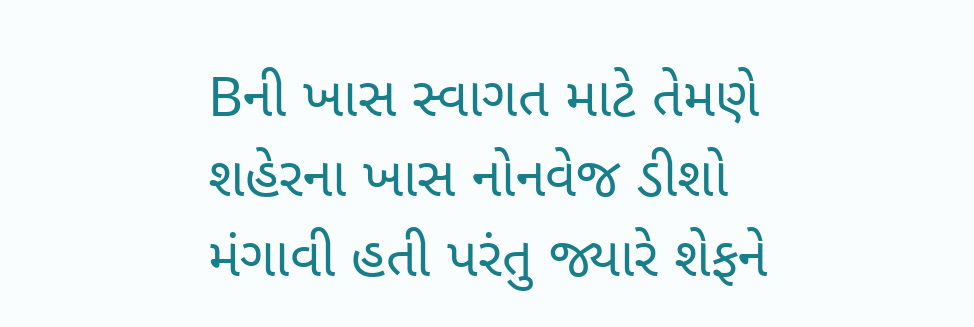Bની ખાસ સ્વાગત માટે તેમણે શહેરના ખાસ નોનવેજ ડીશો મંગાવી હતી પરંતુ જ્યારે શેફને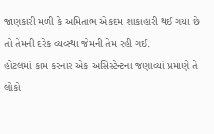જાણકારી મળી કે અમિતાભ એકદમ શાકાહારી થઈ ગયા છે તો તેમની દરેક વ્યવ્સ્થા જેમની તેમ રહી ગઈ.
હોટલમાં કામ કરનાર એક અસિસ્ટેન્ટના જણાવ્યાં પ્રમાણે તે લોકો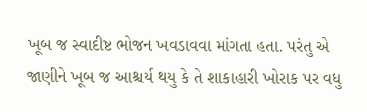ખૂબ જ સ્વાદીષ્ટ ભોજન ખવડાવવા માંગતા હતા. પરંતુ એ જાણીને ખૂબ જ આશ્ચર્ય થયુ કે તે શાકાહારી ખોરાક પર વધુ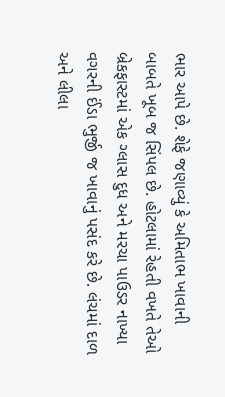ભાર આપે છે. શેફે જણાવ્યું કે અમિતાભ ખાવાની બાબતે ખૂબ જ સિંપલ છે. હોટલામાં રેહતી વખતે તેઓ બ્રેકફાસ્ટમાં એક ગ્લાસ દુધ અને મરચા પાઉડર નાખ્યા વગરની ઈંડા ભુર્જી જ ખાવાનું પસંદ કરે છે. લંચમાં દાળ અને લીલા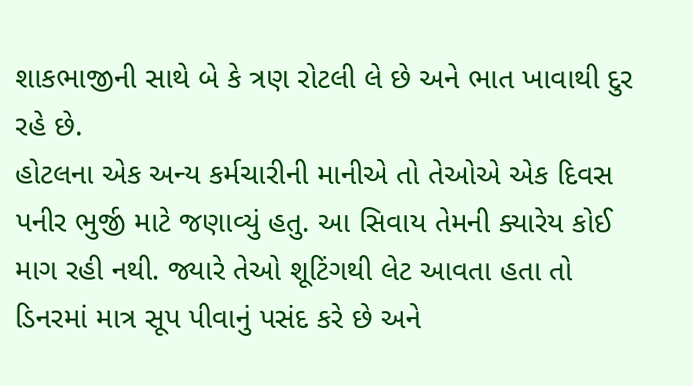શાકભાજીની સાથે બે કે ત્રણ રોટલી લે છે અને ભાત ખાવાથી દુર રહે છે.
હોટલના એક અન્ય કર્મચારીની માનીએ તો તેઓએ એક દિવસ પનીર ભુર્જી માટે જણાવ્યું હતુ. આ સિવાય તેમની ક્યારેય કોઈ માગ રહી નથી. જ્યારે તેઓ શૂટિંગથી લેટ આવતા હતા તો ડિનરમાં માત્ર સૂપ પીવાનું પસંદ કરે છે અને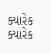ક્યારેક ક્યારેક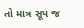તો માત્ર સૂપ જ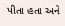પીતા હતા અને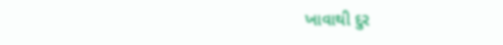ખાવાથી દુર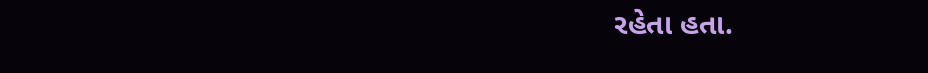રહેતા હતા.